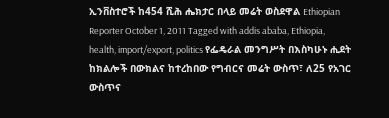ኢንቨስተሮች ከ454 ሺሕ ሔክታር በላይ መሬት ወስደዋል Ethiopian Reporter October 1, 2011 Tagged with addis ababa, Ethiopia, health, import/export, politics የፌዴራል መንግሥት በእስካሁኑ ሒደት ከክልሎች በውክልና ከተረከበው የግብርና መሬት ውስጥ፣ ለ25 የአገር ውስጥና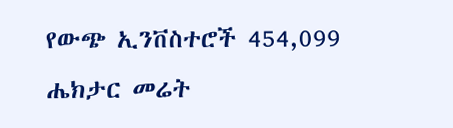የውጭ ኢንቨስተሮች 454,099 ሔክታር መሬት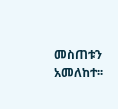መስጠቱን አመለከተ፡፡